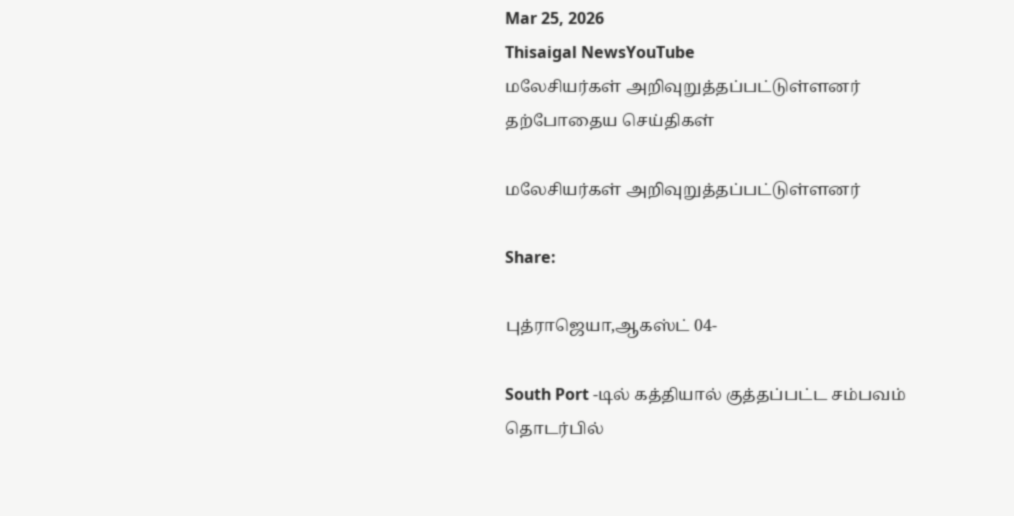Mar 25, 2026
Thisaigal NewsYouTube
மலேசியர்கள் அறிவுறுத்தப்பட்டுள்ளனர்
தற்போதைய செய்திகள்

மலேசியர்கள் அறிவுறுத்தப்பட்டுள்ளனர்

Share:

புத்ராஜெயா,ஆகஸ்ட் 04-

South Port -டில் கத்தியால் குத்தப்பட்ட சம்பவம் தொடர்பில்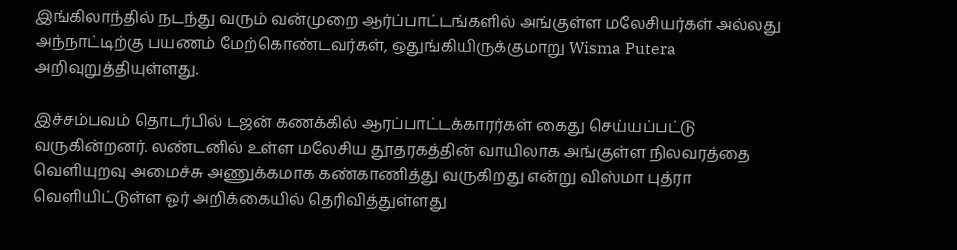இங்கிலாந்தில் நடந்து வரும் வன்முறை ஆர்ப்பாட்டங்களில் அங்குள்ள மலேசியர்கள் அல்லது அந்நாட்டிற்கு பயணம் மேற்கொண்டவர்கள், ஒதுங்கியிருக்குமாறு Wisma Putera அறிவுறுத்தியுள்ளது.

இச்சம்பவம் தொடர்பில் டஜன் கணக்கில் ஆரப்பாட்டக்காரர்கள் கைது செய்யப்பட்டு வருகின்றனர். லண்டனில் உள்ள மலேசிய தூதரகத்தின் வாயிலாக அங்குள்ள நிலவரத்தை வெளியுறவு அமைச்சு அணுக்கமாக கண்காணித்து வருகிறது என்று விஸ்மா புத்ரா வெளியிட்டுள்ள ஓர் அறிக்கையில் தெரிவித்துள்ளது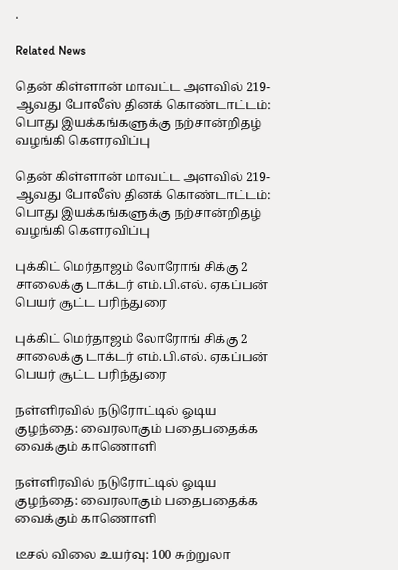.

Related News

தென் கிள்ளான் மாவட்ட அளவில் 219-ஆவது போலீஸ் தினக் கொண்டாட்டம்: பொது இயக்கங்களுக்கு நற்சான்றிதழ் வழங்கி கௌரவிப்பு

தென் கிள்ளான் மாவட்ட அளவில் 219-ஆவது போலீஸ் தினக் கொண்டாட்டம்: பொது இயக்கங்களுக்கு நற்சான்றிதழ் வழங்கி கௌரவிப்பு

புக்கிட் மெர்தாஜம் லோரோங் சிக்கு 2 சாலைக்கு டாக்டர் எம்.பி.எல். ஏகப்பன் பெயர் சூட்ட பரிந்துரை

புக்கிட் மெர்தாஜம் லோரோங் சிக்கு 2 சாலைக்கு டாக்டர் எம்.பி.எல். ஏகப்பன் பெயர் சூட்ட பரிந்துரை

நள்ளிரவில் நடுரோட்டில் ஓடிய குழந்தை: வைரலாகும் பதைபதைக்க வைக்கும் காணொளி

நள்ளிரவில் நடுரோட்டில் ஓடிய குழந்தை: வைரலாகும் பதைபதைக்க வைக்கும் காணொளி

டீசல் விலை உயர்வு: 100 சுற்றுலா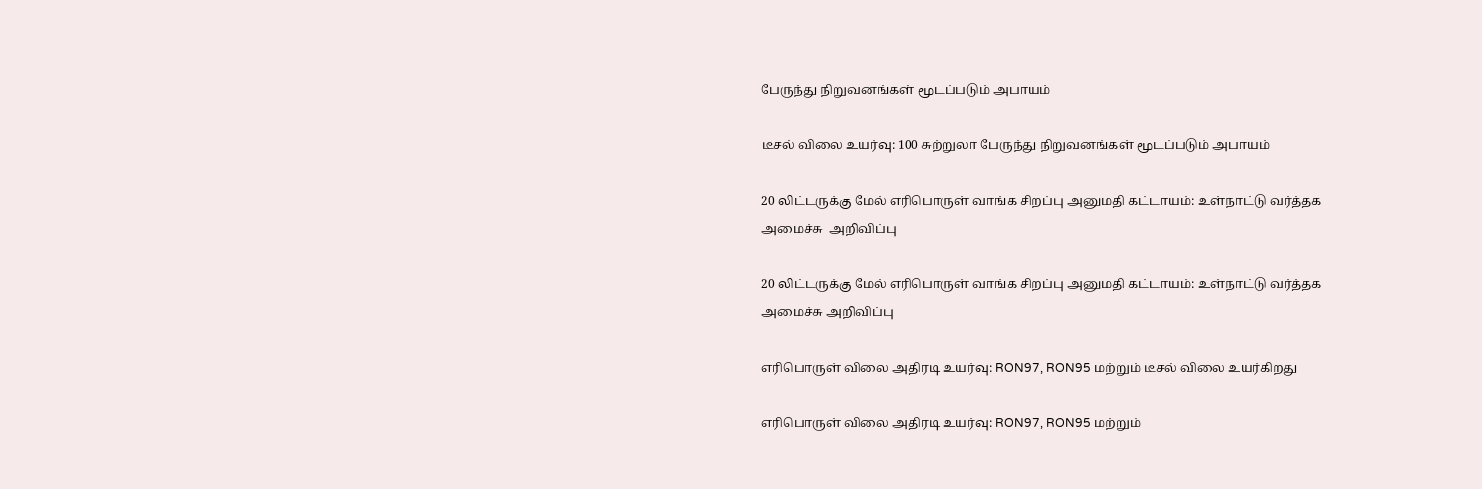பேருந்து நிறுவனங்கள் மூடப்படும் அபாயம்

டீசல் விலை உயர்வு: 100 சுற்றுலா பேருந்து நிறுவனங்கள் மூடப்படும் அபாயம்

20 லிட்டருக்கு மேல் எரிபொருள் வாங்க சிறப்பு அனுமதி கட்டாயம்: உள்நாட்டு வர்த்தக அமைச்சு  அறிவிப்பு

20 லிட்டருக்கு மேல் எரிபொருள் வாங்க சிறப்பு அனுமதி கட்டாயம்: உள்நாட்டு வர்த்தக அமைச்சு அறிவிப்பு

எரிபொருள் விலை அதிரடி உயர்வு: RON97, RON95 மற்றும் டீசல் விலை உயர்கிறது

எரிபொருள் விலை அதிரடி உயர்வு: RON97, RON95 மற்றும்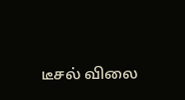டீசல் விலை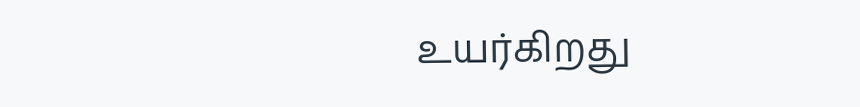உயர்கிறது